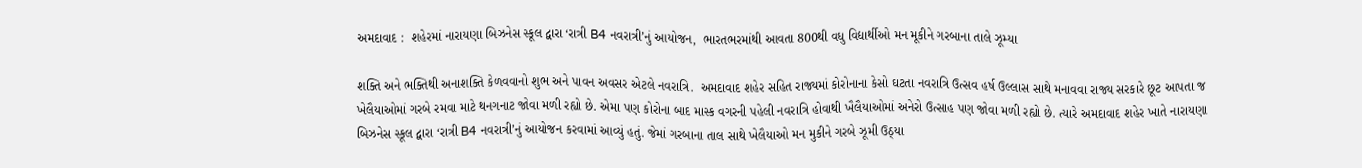અમદાવાદ :  શહેરમાં નારાયણા બિઝનેસ સ્કૂલ દ્વારા ‘રાત્રી B4 નવરાત્રી’નું આયોજન,  ભારતભરમાંથી આવતા 800થી વધુ વિદ્યાર્થીઓ મન મૂકીને ગરબાના તાલે ઝૂમ્યા

શક્તિ અને ભક્તિથી અનાશક્તિ કેળવવાનો શુભ અને પાવન અવસર એટલે નવરાત્રિ.  અમદાવાદ શહેર સહિત રાજ્યમાં કોરોનાના કેસો ઘટતા નવરાત્રિ ઉત્સવ હર્ષ ઉલ્લાસ સાથે મનાવવા રાજ્ય સરકારે છૂટ આપતા જ ખેલૈયાઓમાં ગરબે રમવા માટે થનગનાટ જોવા મળી રહ્યો છે. એમા પણ કોરોના બાદ માસ્ક વગરની પહેલી નવરાત્રિ હોવાથી ખૈલૈયાઓમાં અનેરો ઉત્સાહ પણ જોવા મળી રહ્યો છે. ત્યારે અમદાવાદ શહેર ખાતે નારાયણા બિઝનેસ સ્કૂલ દ્વારા ‘રાત્રી B4 નવરાત્રી’નું આયોજન કરવામાં આવ્યું હતું. જેમાં ગરબાના તાલ સાથે ખેલૈયાઓ મન મુકીને ગરબે ઝૂમી ઉઠ્યા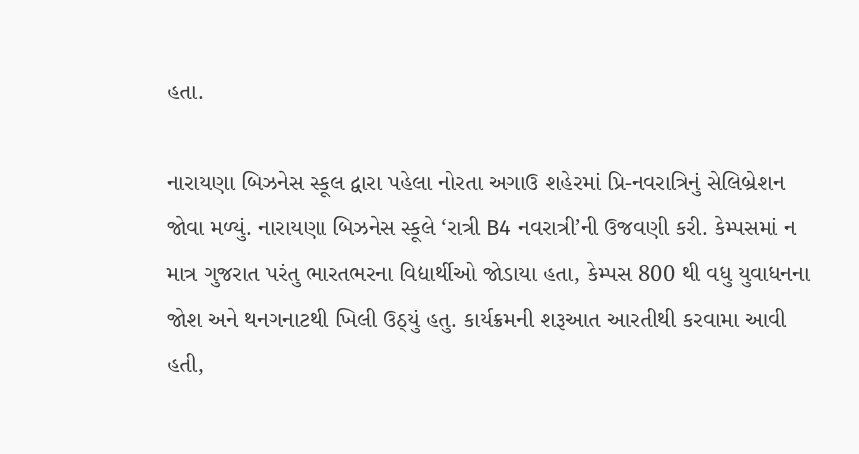હતા.

નારાયણા બિઝનેસ સ્કૂલ દ્વારા પહેલા નોરતા અગાઉ શહેરમાં પ્રિ-નવરાત્રિનું સેલિબ્રેશન જોવા મળ્યું. નારાયણા બિઝનેસ સ્કૂલે ‘રાત્રી B4 નવરાત્રી’ની ઉજવણી કરી. કેમ્પસમાં ન માત્ર ગુજરાત પરંતુ ભારતભરના વિદ્યાર્થીઓ જોડાયા હતા, કેમ્પસ 800 થી વધુ યુવાધનના જોશ અને થનગનાટથી ખિલી ઉઠ્યું હતુ. કાર્યક્રમની શરૂઆત આરતીથી‌ કરવામા આવી હતી,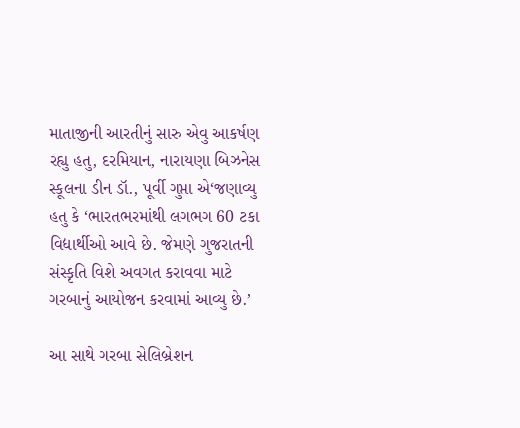માતાજીની આરતીનું સારુ એવુ આકર્ષણ રહ્યુ હતુ, દરમિયાન, નારાયણા બિઝનેસ સ્કૂલના ડીન ડૉ., પૂર્વી ગુપ્તા એ‘જણાવ્યુ હતુ કે ‘ભારતભરમાંથી લગભગ 60 ટકા વિદ્યાર્થીઓ આવે છે. જેમણે ગુજરાતની સંસ્કૃતિ વિશે અવગત કરાવવા માટે ગરબાનું આયોજન કરવામાં આવ્યુ છે.’

આ સાથે ગરબા સેલિબ્રેશન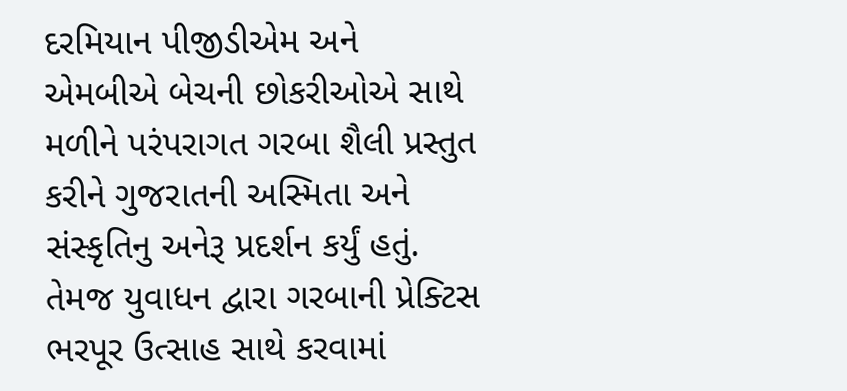દરમિયાન પીજીડીએમ અને એમબીએ બેચની છોકરીઓએ સાથે મળીને પરંપરાગત ગરબા શૈલી પ્રસ્તુત કરીને ગુજરાતની અસ્મિતા અને સંસ્કૃતિનુ અનેરૂ પ્રદર્શન કર્યું હતું.  તેમજ યુવાધન દ્વારા ગરબાની પ્રેક્ટિસ ભરપૂર ઉત્સાહ સાથે કરવામાં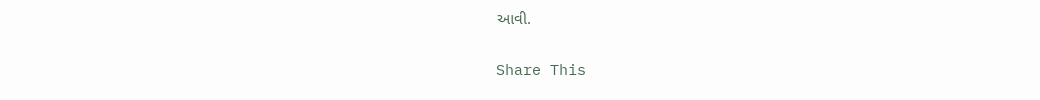આવી.

Share This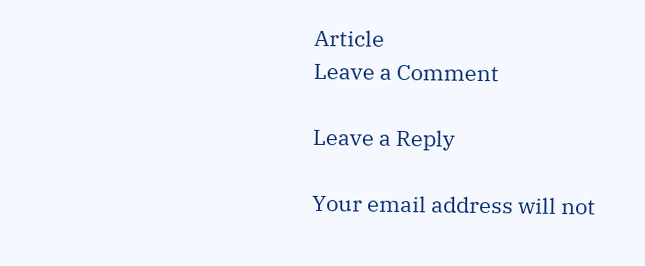Article
Leave a Comment

Leave a Reply

Your email address will not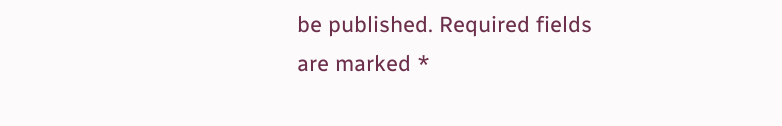be published. Required fields are marked *